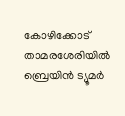കോഴിക്കോട് താമരശേരിയിൽ ബ്രെയിൻ ട്യൂമർ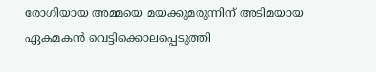രോഗിയായ അമ്മയെ മയക്കുമരുന്നിന് അടിമയായ ഏകമകൻ വെട്ടിക്കൊലപ്പെടുത്തി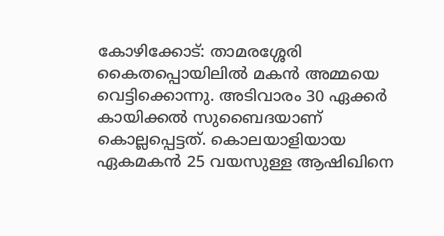കോഴിക്കോട്: താമരശ്ശേരി കൈതപ്പൊയിലിൽ മകൻ അമ്മയെ വെട്ടിക്കൊന്നു. അടിവാരം 30 ഏക്കർ കായിക്കൽ സുബൈദയാണ് കൊല്ലപ്പെട്ടത്. കൊലയാളിയായ ഏകമകൻ 25 വയസുള്ള ആഷിഖിനെ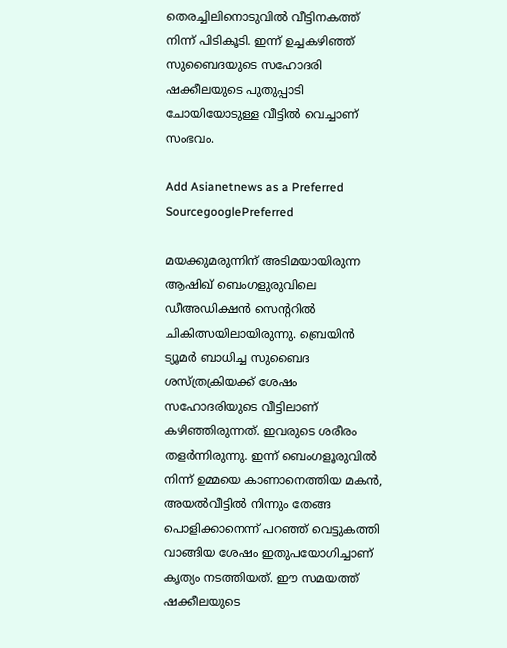തെരച്ചിലിനൊടുവിൽ വീട്ടിനകത്ത് നിന്ന് പിടികൂടി. ഇന്ന് ഉച്ചകഴിഞ്ഞ് സുബൈദയുടെ സഹോദരി ഷക്കീലയുടെ പുതുപ്പാടി ചോയിയോടുള്ള വീട്ടിൽ വെച്ചാണ് സംഭവം.

Add Asianetnews as a Preferred SourcegooglePreferred

മയക്കുമരുന്നിന് അടിമയായിരുന്ന ആഷിഖ് ബെംഗളുരുവിലെ ഡീഅഡിക്ഷൻ സെന്ററിൽ ചികിത്സയിലായിരുന്നു. ബ്രെയിൻ ട്യൂമ‍ർ ബാധിച്ച സുബൈദ ശസ്ത്രക്രിയക്ക് ശേഷം സഹോദരിയുടെ വീട്ടിലാണ് കഴിഞ്ഞിരുന്നത്. ഇവരുടെ ശരീരം തളർന്നിരുന്നു. ഇന്ന് ബെംഗളൂരുവിൽ നിന്ന് ഉമ്മയെ കാണാനെത്തിയ മകൻ, അയൽവീട്ടിൽ നിന്നും തേങ്ങ പൊളിക്കാനെന്ന് പറഞ്ഞ് വെട്ടുകത്തി വാങ്ങിയ ശേഷം ഇതുപയോഗിച്ചാണ് കൃത്യം നടത്തിയത്. ഈ സമയത്ത് ഷക്കീലയുടെ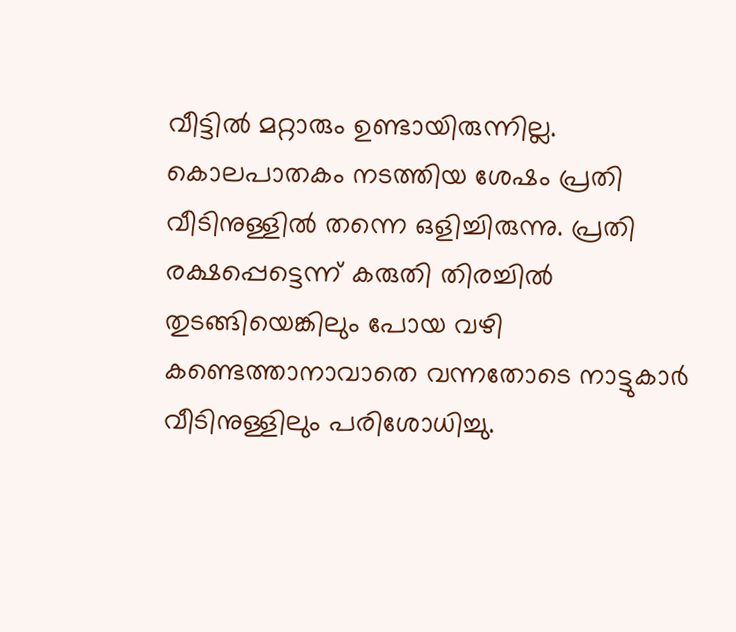വീട്ടിൽ മറ്റാരും ഉണ്ടായിരുന്നില്ല. കൊലപാതകം നടത്തിയ ശേഷം പ്രതി വീടിനുള്ളിൽ തന്നെ ഒളിച്ചിരുന്നു. പ്രതി രക്ഷപ്പെട്ടെന്ന് കരുതി തിരച്ചിൽ തുടങ്ങിയെങ്കിലും പോയ വഴി കണ്ടെത്താനാവാതെ വന്നതോടെ നാട്ടുകാർ വീടിനുള്ളിലും പരിശോധിച്ചു.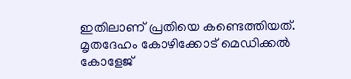ഇതിലാണ് പ്രതിയെ കണ്ടെത്തിയത്. മൃതദേഹം കോഴിക്കോട് മെഡിക്കൽ കോളേജ്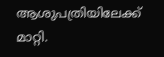ആശുപത്രിയിലേക്ക് മാറ്റി.